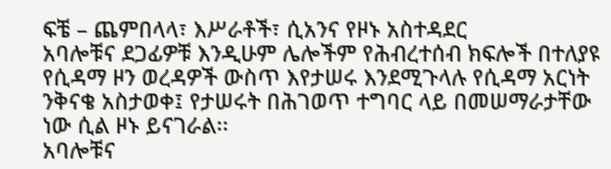ፍቼ – ጨምበላላ፣ እሥራቶች፣ ሲአንና የዞኑ አስተዳደር
አባሎቹና ደጋፊዎቹ እንዲሁም ሌሎችም የሕብረተሰብ ክፍሎች በተለያዩ የሲዳማ ዞን ወረዳዎች ውስጥ እየታሠሩ እንደሚጉላሉ የሲዳማ አርነት ንቅናቄ አስታወቀ፤ የታሠሩት በሕገወጥ ተግባር ላይ በመሠማራታቸው ነው ሲል ዞኑ ይናገራል፡፡
አባሎቹና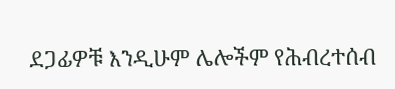ደጋፊዎቹ እንዲሁም ሌሎችም የሕብረተሰብ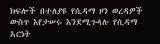ክፍሎች በተለያዩ የሲዳማ ዞን ወረዳዎች ውስጥ እየታሠሩ እንደሚጉላሉ የሲዳማ አርነት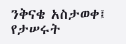ንቅናቄ አስታወቀ፤ የታሠሩት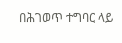በሕገወጥ ተግባር ላይ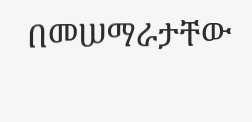በመሠማራታቸው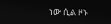ነው ሲል ዞኑ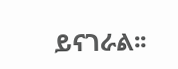ይናገራል፡፡